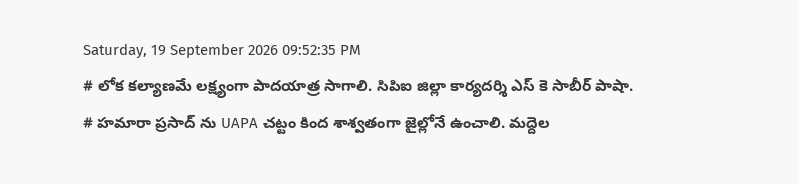Saturday, 19 September 2026 09:52:35 PM
# లోక కల్యాణమే లక్ష్యంగా పాదయాత్ర సాగాలి. సిపిఐ జిల్లా కార్యదర్శి ఎస్ కె సాబీర్ పాషా. # హమారా ప్రసాద్ ను UAPA చట్టం కింద శాశ్వతంగా జైల్లోనే ఉంచాలి. మద్దెల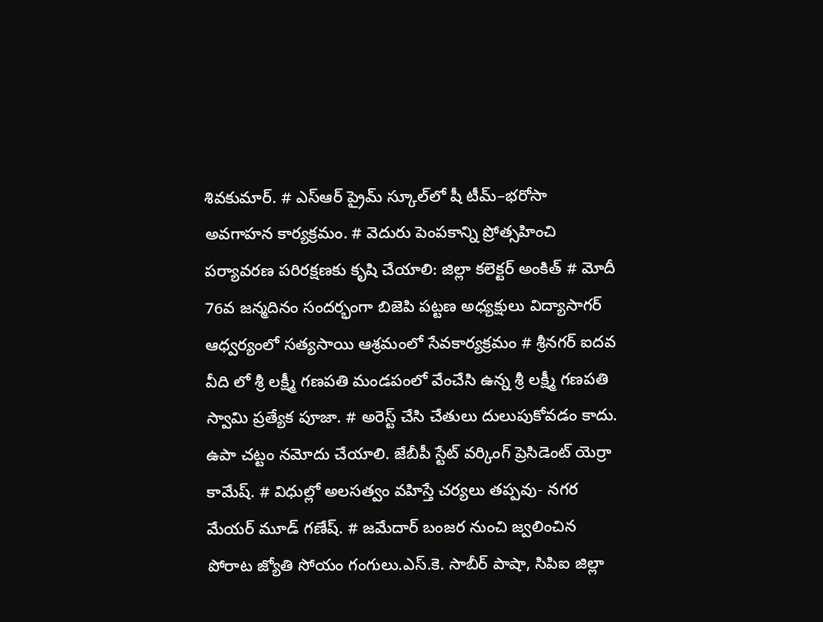శివకుమార్. # ఎస్‌ఆర్‌ ప్రైమ్‌ స్కూల్‌లో షీ టీమ్‌–భరోసా అవగాహన కార్యక్రమం. # వెదురు పెంపకాన్ని ప్రోత్సహించి పర్యావరణ పరిరక్షణకు కృషి చేయాలి: జిల్లా కలెక్టర్ అంకిత్ # మోదీ 76వ జన్మదినం సందర్భంగా బిజెపి పట్టణ అధ్యక్షులు విద్యాసాగర్ ఆధ్వర్యంలో సత్యసాయి ఆశ్రమంలో సేవకార్యక్రమం # శ్రీనగర్ ఐదవ వీది లో శ్రీ లక్ష్మీ గణపతి మండపంలో వేంచేసి ఉన్న శ్రీ లక్ష్మీ గణపతి స్వామి ప్రత్యేక పూజా. # అరెస్ట్ చేసి చేతులు దులుపుకోవడం కాదు. ఉపా చట్టం నమోదు చేయాలి. జేబీపీ స్టేట్ వర్కింగ్ ప్రెసిడెంట్ యెర్రా కామేష్. # విధుల్లో అలసత్వం వహిస్తే చర్యలు తప్పవు- నగర మేయర్ మూడ్ గణేష్. # జమేదార్ బంజర నుంచి జ్వలించిన పోరాట జ్యోతి సోయం గంగులు.ఎస్.కె. సాబీర్ పాషా, సిపిఐ జిల్లా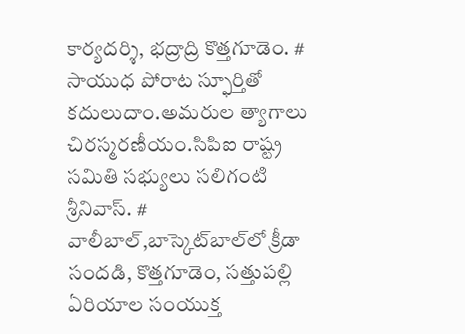కార్యదర్శి, భద్రాద్రి కొత్తగూడెం. # సాయుధ పోరాట స్ఫూర్తితో కదులుదాం.అమరుల త్యాగాలు చిరస్మరణీయం.సిపిఐ రాష్ట్ర సమితి సభ్యులు సలిగంటి శ్రీనివాస్. # వాలీబాల్‌,బాస్కెట్‌బాల్‌లో క్రీడా సందడి, కొత్తగూడెం, సత్తుపల్లి ఏరియాల సంయుక్త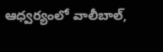ఆధ్వర్యంలో వాలీబాల్,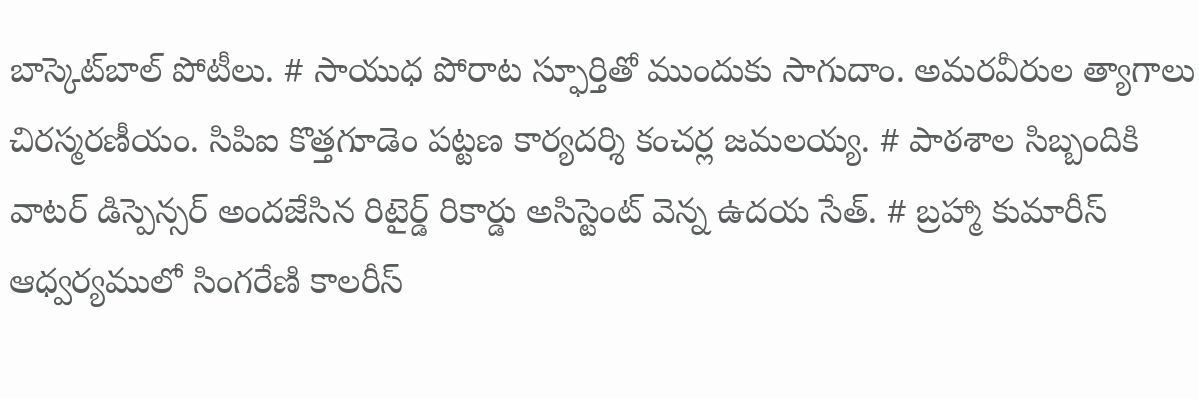బాస్కెట్‌బాల్ పోటీలు. # సాయుధ పోరాట స్ఫూర్తితో ముందుకు సాగుదాం. అమరవీరుల త్యాగాలు చిరస్మరణీయం. సిపిఐ కొత్తగూడెం పట్టణ కార్యదర్శి కంచర్ల జమలయ్య. # పాఠశాల సిబ్బందికి వాటర్ డిస్పెన్సర్ అందజేసిన రిటైర్డ్ రికార్డు అసిస్టెంట్ వెన్న ఉదయ సేత్. # బ్రహ్మా కుమారీస్ ఆధ్వర్యములో సింగరేణి కాలరీస్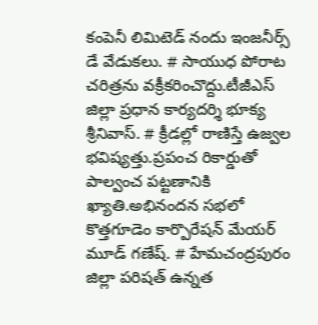కంపెనీ లిమిటెడ్ నందు ఇంజనీర్స్ డే వేడుకలు. # సాయుధ పోరాట చరిత్రను వక్రీకరించొద్దు.టీజీఎస్ జిల్లా ప్రధాన కార్యదర్శి భూక్య శ్రీనివాస్. # క్రీడల్లో రాణిస్తే ఉజ్వల భవిష్యత్తు.ప్రపంచ రికార్డుతో పాల్వంచ పట్టణానికి ఖ్యాతి.అభినందన సభలో కొత్తగూడెం కార్పొరేషన్ మేయర్ మూడ్ గణేష్. # హేమచంద్రపురం జిల్లా పరిషత్ ఉన్నత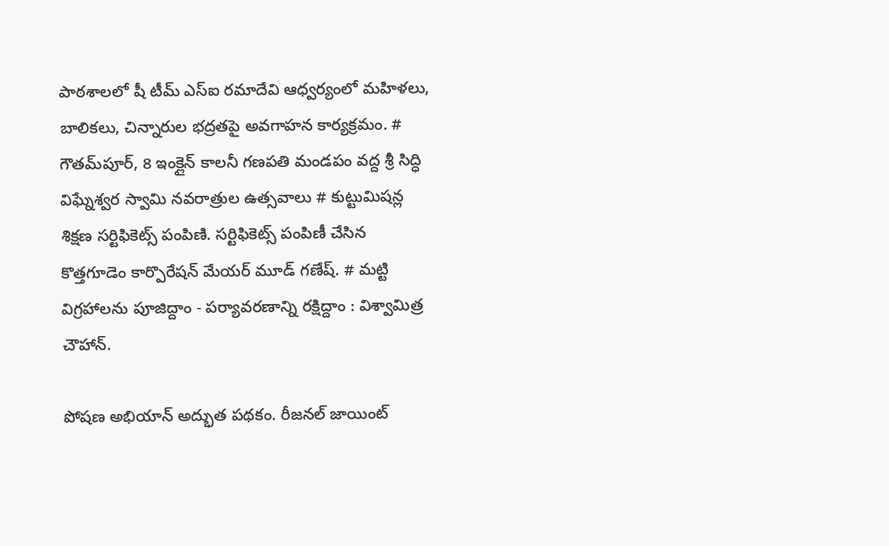పాఠశాలలో షీ టీమ్‌ ఎస్‌ఐ రమాదేవి ఆధ్వర్యంలో మహిళలు, బాలికలు, చిన్నారుల భద్రతపై అవగాహన కార్యక్రమం. # గౌతమ్‌పూర్, 8 ఇంక్లైన్ కాలనీ గణపతి మండపం వద్ద శ్రీ సిద్ధి విఘ్నేశ్వర స్వామి నవరాత్రుల ఉత్సవాలు # కుట్టుమిషన్ల శిక్షణ సర్టిఫికెట్స్ పంపిణి. సర్టిఫికెట్స్ పంపిణీ చేసిన కొత్తగూడెం కార్పొరేషన్ మేయర్ మూడ్ గణేష్. # మట్టి విగ్రహాలను పూజిద్దాం - పర్యావరణాన్ని రక్షిద్దాం : విశ్వామిత్ర చౌహాన్.

పోషణ అభియాన్ అద్భుత పథకం. రీజనల్ జాయింట్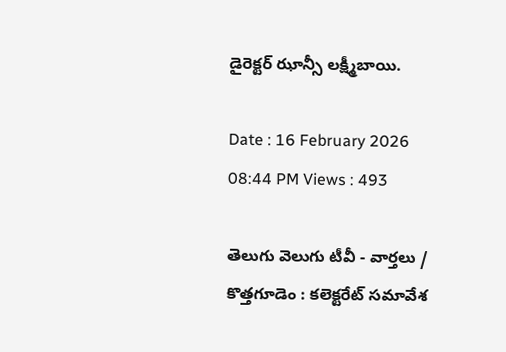డైరెక్టర్ ఝాన్సీ లక్ష్మీబాయి.

Date : 16 February 2026 08:44 PM Views : 493

తెలుగు వెలుగు టీవీ - వార్తలు / కొత్తగూడెం : కలెక్టరేట్ సమావేశ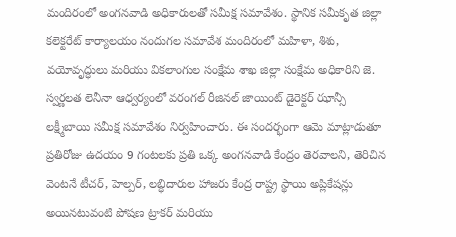మందిరంలో అంగనవాడి అధికారులతో సమీక్ష సమావేశం. స్థానిక సమీకృత జిల్లా కలెక్టరేట్ కార్యాలయం నందుగల సమావేశ మందిరంలో మహిళా, శిశు, వయోవృద్ధులు మరియు వికలాంగుల సంక్షేమ శాఖ జిల్లా సంక్షేమ అధికారిని జె. స్వర్ణలత లెనీనా ఆధ్వర్యంలో వరంగల్ రీజినల్ జాయింట్ డైరెక్టర్ ఝాన్సీ లక్ష్మీబాయి సమీక్ష సమావేశం నిర్వహించారు. ఈ సందర్భంగా ఆమె మాట్లాడుతూ ప్రతిరోజు ఉదయం 9 గంటలకు ప్రతి ఒక్క అంగనవాడి కేంద్రం తెరవాలని, తెరిచిన వెంటనే టీచర్, హెల్పర్, లబ్ధిదారుల హాజరు కేంద్ర రాష్ట్ర స్థాయి అప్లికేషన్లు అయినటువంటి పోషణ ట్రాకర్ మరియు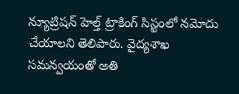న్యూట్రిషన్ హెల్త్ ట్రాకింగ్ సిస్టంలో నమోదు చేయాలని తెలిపారు. వైద్యశాఖ సమన్వయంతో అతి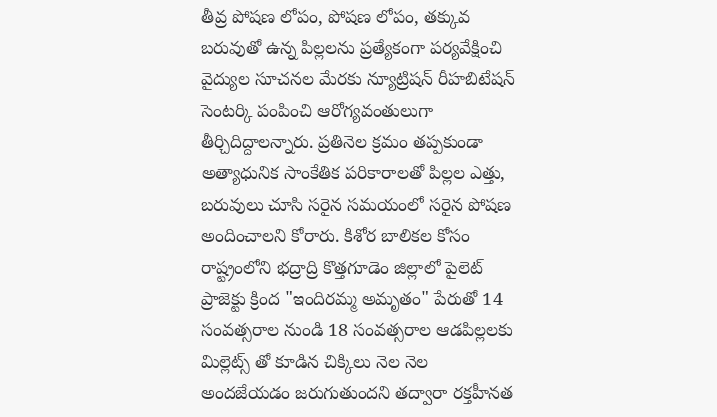తీవ్ర పోషణ లోపం, పోషణ లోపం, తక్కువ బరువుతో ఉన్న పిల్లలను ప్రత్యేకంగా పర్యవేక్షించి వైద్యుల సూచనల మేరకు న్యూట్రిషన్ రీహబిటేషన్ సెంటర్కి పంపించి ఆరోగ్యవంతులుగా తీర్చిదిద్దాలన్నారు. ప్రతినెల క్రమం తప్పకుండా అత్యాధునిక సాంకేతిక పరికారాలతో పిల్లల ఎత్తు, బరువులు చూసి సరైన సమయంలో సరైన పోషణ అందించాలని కోరారు. కిశోర బాలికల కోసం రాష్ట్రంలోని భద్రాద్రి కొత్తగూడెం జిల్లాలో పైలెట్ ప్రాజెక్టు క్రింద "ఇందిరమ్మ అమృతం" పేరుతో 14 సంవత్సరాల నుండి 18 సంవత్సరాల ఆడపిల్లలకు మిల్లెట్స్ తో కూడిన చిక్కిలు నెల నెల అందజేయడం జరుగుతుందని తద్వారా రక్తహీనత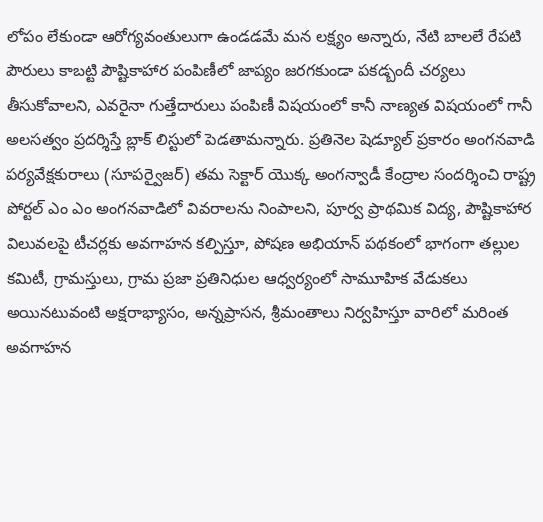లోపం లేకుండా ఆరోగ్యవంతులుగా ఉండడమే మన లక్ష్యం అన్నారు, నేటి బాలలే రేపటి పౌరులు కాబట్టి పౌష్టికాహార పంపిణీలో జాప్యం జరగకుండా పకడ్బందీ చర్యలు తీసుకోవాలని, ఎవరైనా గుత్తేదారులు పంపిణీ విషయంలో కానీ నాణ్యత విషయంలో గానీ అలసత్వం ప్రదర్శిస్తే బ్లాక్ లిస్టులో పెడతామన్నారు. ప్రతినెల షెడ్యూల్ ప్రకారం అంగనవాడి పర్యవేక్షకురాలు (సూపర్వైజర్) తమ సెక్టార్ యొక్క అంగన్వాడీ కేంద్రాల సందర్శించి రాష్ట్ర పోర్టల్ ఎం ఎం అంగనవాడిలో వివరాలను నింపాలని, పూర్వ ప్రాథమిక విద్య, పౌష్టికాహార విలువలపై టీచర్లకు అవగాహన కల్పిస్తూ, పోషణ అభియాన్ పథకంలో భాగంగా తల్లుల కమిటీ, గ్రామస్తులు, గ్రామ ప్రజా ప్రతినిధుల ఆధ్వర్యంలో సామూహిక వేడుకలు అయినటువంటి అక్షరాభ్యాసం, అన్నప్రాసన, శ్రీమంతాలు నిర్వహిస్తూ వారిలో మరింత అవగాహన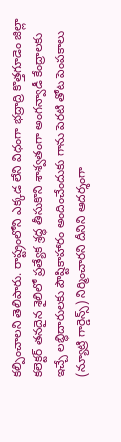కల్పించాలని తెలిపారు. రాష్ట్రంలోని ఎక్కడ లేని విధంగా భద్రాద్రి కొత్తగూడెం జిల్లా కలెక్టర్ తనదైన శైలిలో ప్రత్యేక శ్రద్ధ తీసుకొని శాశ్వతంగా అంగన్వాడీ కేంద్రాలకు ఇచ్చే లబ్ధిదారులకు పౌష్టికాహారం అందించేందుకు గాను పెరటి తోట పెంపకాలు (న్యూట్రి గార్డెన్స్) నిర్మించారని దీనిని ఆదర్శంగా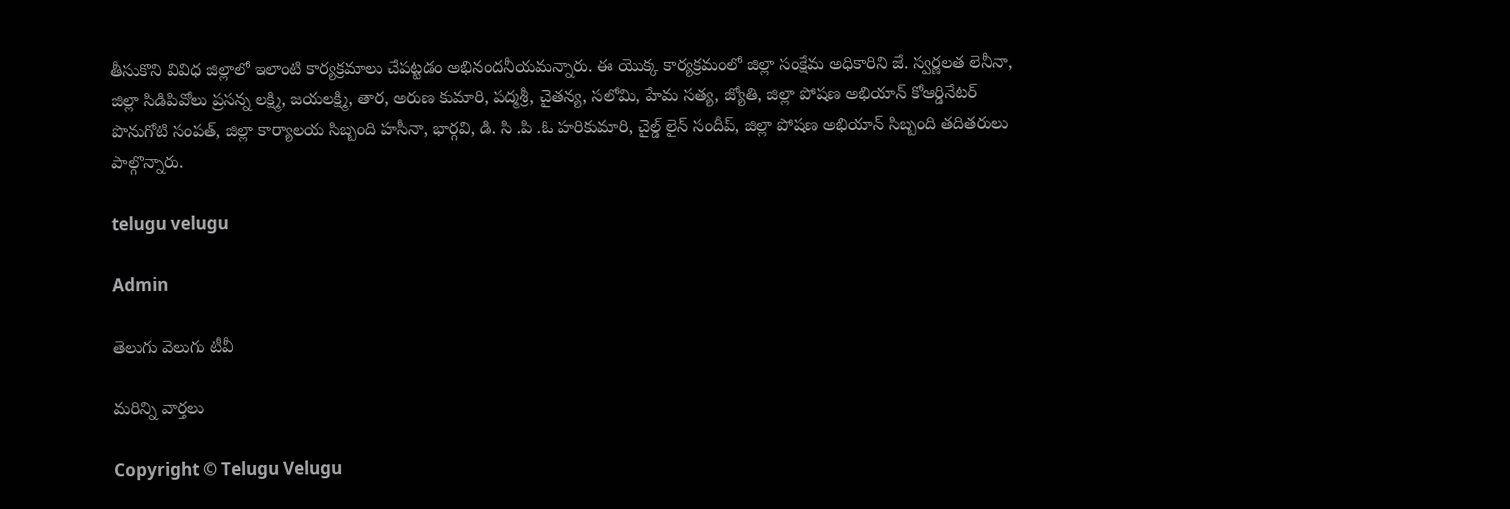తీసుకొని వివిధ జిల్లాలో ఇలాంటి కార్యక్రమాలు చేపట్టడం అభినందనీయమన్నారు. ఈ యొక్క కార్యక్రమంలో జిల్లా సంక్షేమ అధికారిని జే. స్వర్ణలత లెనీనా, జిల్లా సిడిపివోలు ప్రసన్న లక్ష్మి, జయలక్ష్మి, తార, అరుణ కుమారి, పద్మశ్రీ, చైతన్య, సలోమి, హేమ సత్య, జ్యోతి, జిల్లా పోషణ అభియాన్ కోఆర్డినేటర్ పొనుగోటి సంపత్, జిల్లా కార్యాలయ సిబ్బంది హసీనా, భార్గవి, డి. సి .పి .ఓ హరికుమారి, చైల్డ్ లైన్ సందీప్, జిల్లా పోషణ అభియాన్ సిబ్బంది తదితరులు పాల్గొన్నారు.

telugu velugu

Admin

తెలుగు వెలుగు టీవీ

మరిన్ని వార్తలు

Copyright © Telugu Velugu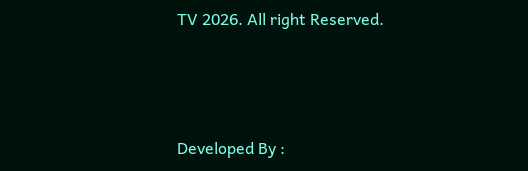TV 2026. All right Reserved.



Developed By :